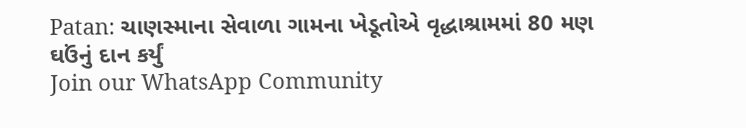Patan: ચાણસ્માના સેવાળા ગામના ખેડૂતોએ વૃદ્ધાશ્રામમાં 80 મણ ઘઉંનું દાન કર્યું
Join our WhatsApp Community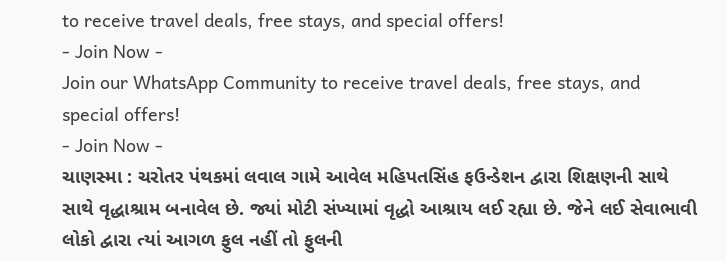to receive travel deals, free stays, and special offers!
- Join Now -
Join our WhatsApp Community to receive travel deals, free stays, and special offers!
- Join Now -
ચાણસ્મા : ચરોતર પંથકમાં લવાલ ગામે આવેલ મહિપતસિંહ ફઉન્ડેશન દ્વારા શિક્ષણની સાથે સાથે વૃદ્ધાશ્રામ બનાવેલ છે. જ્યાં મોટી સંખ્યામાં વૃદ્ધો આશ્રાય લઈ રહ્યા છે. જેને લઈ સેવાભાવી લોકો દ્વારા ત્યાં આગળ ફુલ નહીં તો ફુલની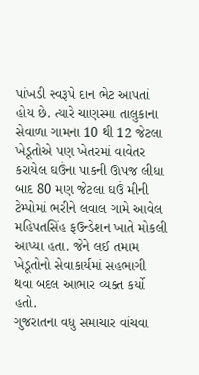પાંખડી સ્વરૂપે દાન ભેટ આપતાં હોય છે. ત્યારે ચાણસ્મા તાલુકાના સેવાળા ગામના 10 થી 12 જેટલા ખેડૂતોએ પણ ખેતરમાં વાવેતર કરાયેલ ઘઉંના પાકની ઊપજ લીધા બાદ 80 મણ જેટલા ઘઉં મીની ટેમ્પોમાં ભરીને લવાલ ગામે આવેલ મહિપતસિંહ ફઉન્ડેશન ખાતે મોકલી આપ્યા હતા. જેને લઈ તમામ ખેડૂતોનો સેવાકાર્યમાં સહભાગી થવા બદલ આભાર વ્યક્ત કર્યો હતો.
ગુજરાતના વધુ સમાચાર વાંચવા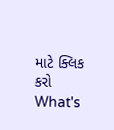માટે ક્લિક કરો
What's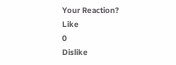Your Reaction?
Like
0
Dislike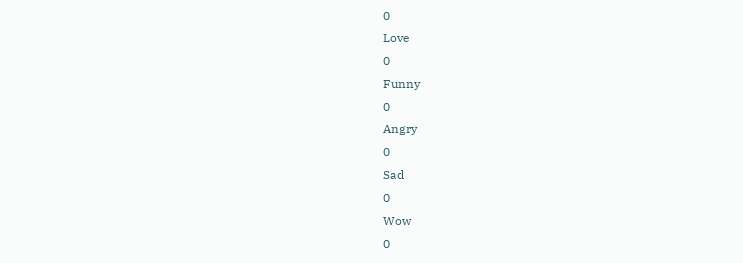0
Love
0
Funny
0
Angry
0
Sad
0
Wow
0